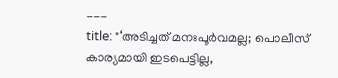---
title: "‘അടിച്ചത് മനഃപൂർവമല്ല; പൊലീസ് കാര്യമായി ഇടപെട്ടില്ല,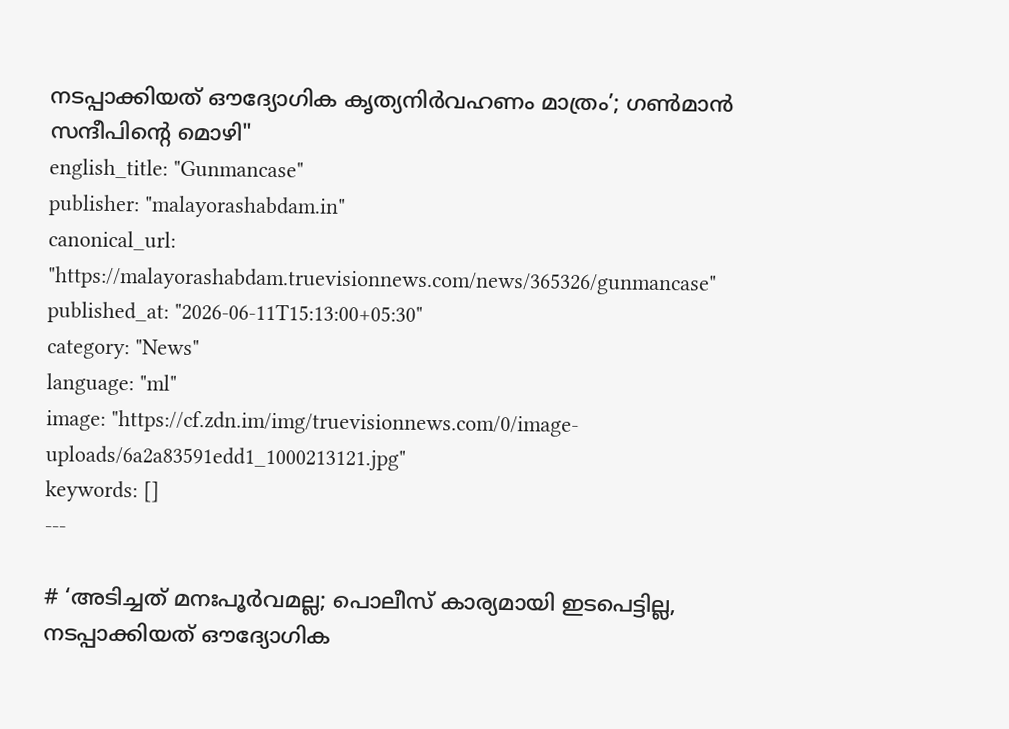നടപ്പാക്കിയത് ഔദ്യോഗിക കൃത്യനിർവഹണം മാത്രം’; ഗൺമാൻ‌ സന്ദീപിന്റെ മൊഴി"
english_title: "Gunmancase"
publisher: "malayorashabdam.in"
canonical_url: "https://malayorashabdam.truevisionnews.com/news/365326/gunmancase"
published_at: "2026-06-11T15:13:00+05:30"
category: "News"
language: "ml"
image: "https://cf.zdn.im/img/truevisionnews.com/0/image-uploads/6a2a83591edd1_1000213121.jpg"
keywords: []
---

# ‘അടിച്ചത് മനഃപൂർവമല്ല; പൊലീസ് കാര്യമായി ഇടപെട്ടില്ല, നടപ്പാക്കിയത് ഔദ്യോഗിക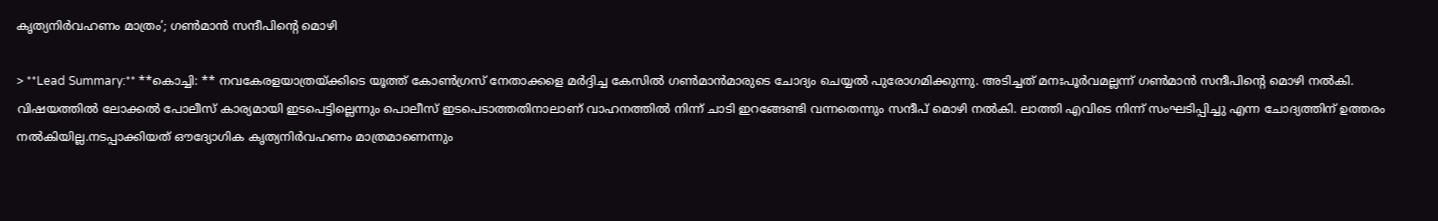കൃത്യനിർവഹണം മാത്രം’; ഗൺമാൻ‌ സന്ദീപിന്റെ മൊഴി

> **Lead Summary:** **കൊച്ചി: ** നവകേരളയാത്രയ്ക്കിടെ യൂത്ത് കോൺഗ്രസ് നേതാക്കളെ മർദ്ദിച്ച കേസിൽ ഗൺമാൻമാരുടെ ചോദ്യം ചെയ്യൽ പുരോഗമിക്കുന്നു. അടിച്ചത് മനഃപൂർവമല്ലന്ന് ഗൺമാൻ സന്ദീപിന്റെ മൊഴി നൽകി. വിഷയത്തിൽ ലോക്കൽ പോലീസ് കാര്യമായി ഇടപെട്ടില്ലെന്നും പൊലീസ് ഇടപെടാത്തതിനാലാണ് വാഹനത്തിൽ നിന്ന് ചാടി ഇറങ്ങേണ്ടി വന്നതെന്നും സന്ദീപ് മൊഴി നൽകി. ലാത്തി എവിടെ നിന്ന് സംഘടിപ്പിച്ചു എന്ന ചോദ്യത്തിന് ഉത്തരം നൽകിയില്ല.നടപ്പാക്കിയത് ഔദ്യോഗിക കൃത്യനിർവഹണം മാത്രമാണെന്നും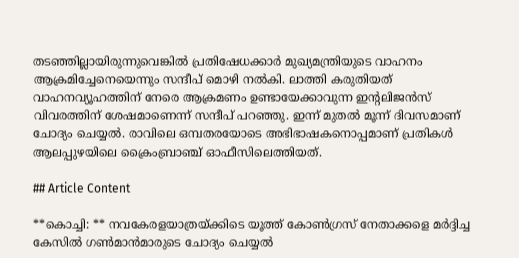തടഞ്ഞില്ലായിരുന്നുവെങ്കിൽ പ്രതിഷേധക്കാർ മുഖ്യമന്ത്രിയുടെ വാഹനം ആക്രമിച്ചേനെയെന്നും സന്ദീപ് മൊഴി നൽകി. ലാത്തി കരുതിയത് വാഹനവ്യൂഹത്തിന് നേരെ ആക്രമണം ഉണ്ടായേക്കാവുന്ന ഇന്റലിജൻസ് വിവരത്തിന് ശേഷമാണെന്ന് സന്ദീപ് പറഞ്ഞു. ഇന്ന് മുതൽ മൂന്ന് ദിവസമാണ് ചോദ്യം ചെയ്യൽ. രാവിലെ ഒമ്പതരയോടെ അഭിഭാഷകനൊപ്പമാണ് പ്രതികൾ ആലപ്പുഴയിലെ ക്രൈംബ്രാഞ്ച് ഓഫീസിലെത്തിയത്.

## Article Content

**കൊച്ചി: ** നവകേരളയാത്രയ്ക്കിടെ യൂത്ത് കോൺഗ്രസ് നേതാക്കളെ മർദ്ദിച്ച കേസിൽ ഗൺമാൻമാരുടെ ചോദ്യം ചെയ്യൽ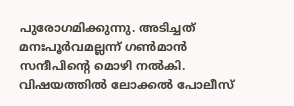പുരോഗമിക്കുന്നു. അടിച്ചത് മനഃപൂർവമല്ലന്ന് ഗൺമാൻ സന്ദീപിന്റെ മൊഴി നൽകി. വിഷയത്തിൽ ലോക്കൽ പോലീസ്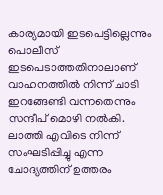കാര്യമായി ഇടപെട്ടില്ലെന്നും പൊലീസ് ഇടപെടാത്തതിനാലാണ് വാഹനത്തിൽ നിന്ന് ചാടി ഇറങ്ങേണ്ടി വന്നതെന്നും സന്ദീപ് മൊഴി നൽകി. ലാത്തി എവിടെ നിന്ന് സംഘടിപ്പിച്ചു എന്ന ചോദ്യത്തിന് ഉത്തരം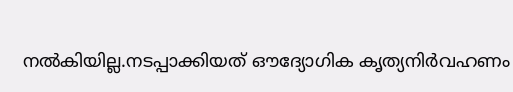നൽകിയില്ല.നടപ്പാക്കിയത് ഔദ്യോഗിക കൃത്യനിർവഹണം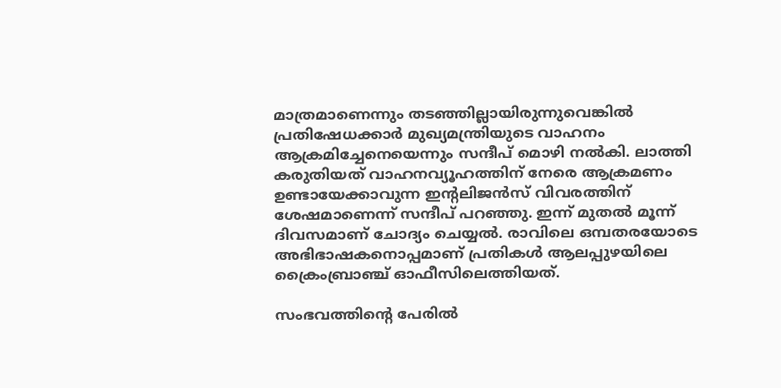മാത്രമാണെന്നും തടഞ്ഞില്ലായിരുന്നുവെങ്കിൽ പ്രതിഷേധക്കാർ മുഖ്യമന്ത്രിയുടെ വാഹനം ആക്രമിച്ചേനെയെന്നും സന്ദീപ് മൊഴി നൽകി. ലാത്തി കരുതിയത് വാഹനവ്യൂഹത്തിന് നേരെ ആക്രമണം ഉണ്ടായേക്കാവുന്ന ഇന്റലിജൻസ് വിവരത്തിന് ശേഷമാണെന്ന് സന്ദീപ് പറഞ്ഞു. ഇന്ന് മുതൽ മൂന്ന് ദിവസമാണ് ചോദ്യം ചെയ്യൽ. രാവിലെ ഒമ്പതരയോടെ അഭിഭാഷകനൊപ്പമാണ് പ്രതികൾ ആലപ്പുഴയിലെ ക്രൈംബ്രാഞ്ച് ഓഫീസിലെത്തിയത്.

സംഭവത്തിന്റെ പേരിൽ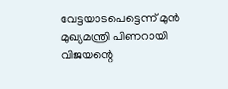വേട്ടയാടപെട്ടെന്ന് മുൻ മുഖ്യമന്ത്രി പിണറായി വിജയന്റെ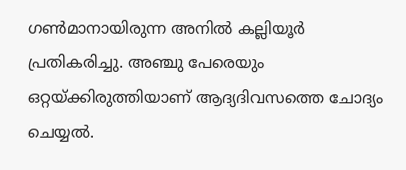ഗൺമാനായിരുന്ന അനിൽ കല്ലിയൂർ പ്രതികരിച്ചു. അഞ്ചു പേരെയും ഒറ്റയ്ക്കിരുത്തിയാണ് ആദ്യദിവസത്തെ ചോദ്യം ചെയ്യൽ.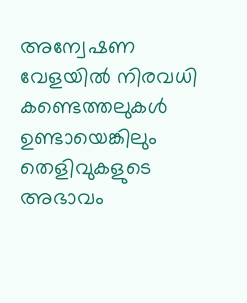അന്വേഷണ വേളയിൽ നിരവധി കണ്ടെത്തലുകൾ ഉണ്ടായെങ്കിലും തെളിവുകളുടെ അഭാവം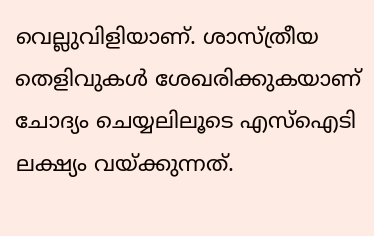വെല്ലുവിളിയാണ്. ശാസ്ത്രീയ തെളിവുകൾ ശേഖരിക്കുകയാണ് ചോദ്യം ചെയ്യലിലൂടെ എസ്ഐടി ലക്ഷ്യം വയ്ക്കുന്നത്.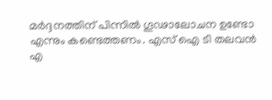മർദ്ദനത്തിന് പിന്നിൽ ഗൂഢാലോചന ഉണ്ടോ എന്നും കണ്ടെത്തണം. എസ് ഐ ടി തലവൻ എ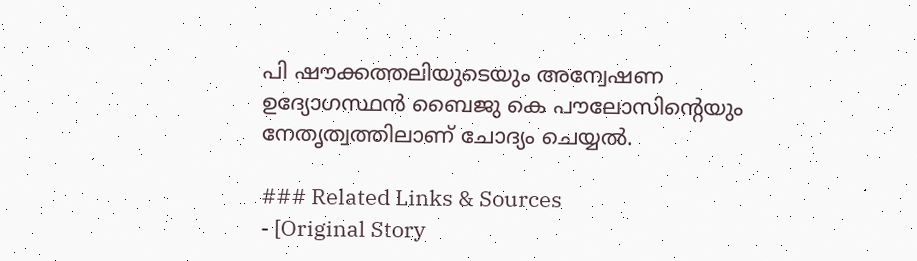പി ഷൗക്കത്തലിയുടെയും അന്വേഷണ ഉദ്യോഗസ്ഥൻ ബൈജു കെ പൗലോസിന്റെയും നേതൃത്വത്തിലാണ് ചോദ്യം ചെയ്യൽ.

### Related Links & Sources
- [Original Story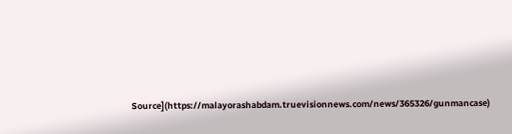Source](https://malayorashabdam.truevisionnews.com/news/365326/gunmancase)